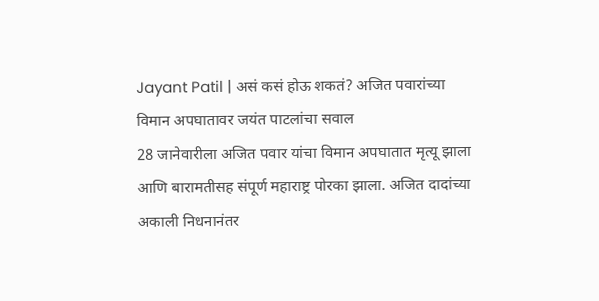Jayant Patil | असं कसं होऊ शकतं? अजित पवारांच्या विमान अपघातावर जयंत पाटलांचा सवाल
28 जानेवारीला अजित पवार यांचा विमान अपघातात मृत्यू झाला आणि बारामतीसह संपूर्ण महाराष्ट्र पोरका झाला. अजित दादांच्या अकाली निधनानंतर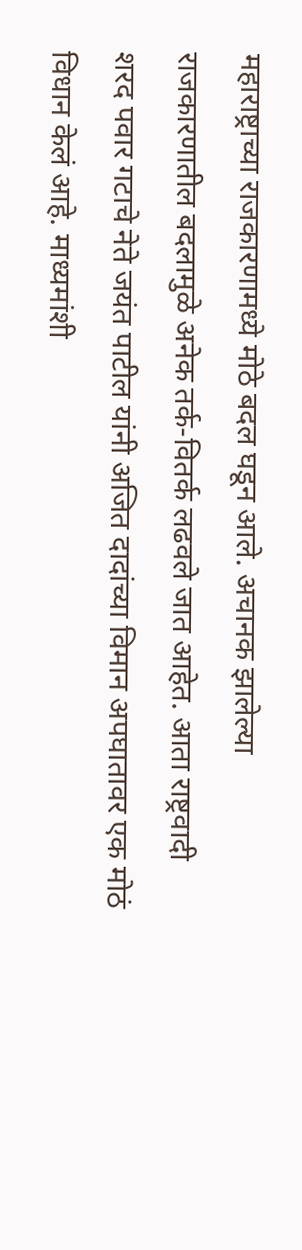महाराष्ट्राच्या राजकारणामध्ये मोठे बदल घडून आले. अचानक झालेल्या राजकारणातील बदलामुळे अनेक तर्क-वितर्क लढवले जात आहेत. आता राष्ट्रवादी शरद पवार गटाचे नेते जयंत पाटील यांनी अजित दादांच्या विमान अपघातावर एक मोठं विधान केलं आहे. माध्यमांशी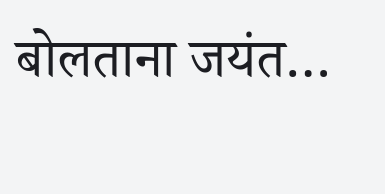बोलताना जयंत…